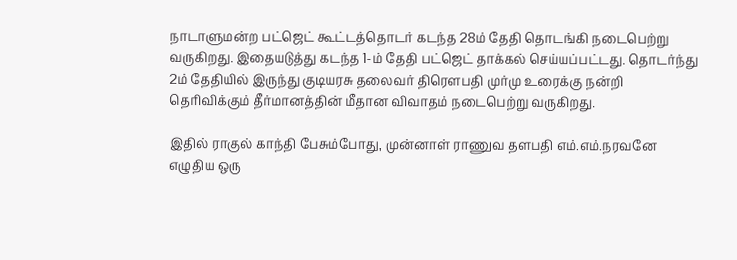நாடாளுமன்ற பட்ஜெட் கூட்டத்தொடர் கடந்த 28ம் தேதி தொடங்கி நடைபெற்று வருகிறது. இதையடுத்து கடந்த 1-ம் தேதி பட்ஜெட் தாக்கல் செய்யப்பட்டது. தொடர்ந்து 2ம் தேதியில் இருந்து குடியரசு தலைவர் திரௌபதி முர்மு உரைக்கு நன்றி தெரிவிக்கும் தீர்மானத்தின் மீதான விவாதம் நடைபெற்று வருகிறது.

இதில் ராகுல் காந்தி பேசும்போது, முன்னாள் ராணுவ தளபதி எம்.எம்.நரவனே எழுதிய ஒரு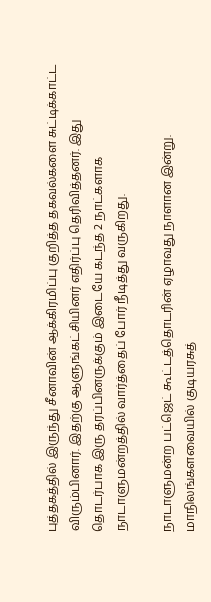புத்தகத்தில் இருந்து சீனாவின் ஆக்கிரமிப்பு குறித்த தகவல்களை சுட்டிக்காட்ட விரும்பினார். இதற்கு ஆளுங்கட்சியினர் எதிர்ப்பு தெரிவித்தனர். இது தொடர்பாக இரு தரப்பினருக்கும் இடையே கடந்த 2 நாட்களாக நாடாளுமன்றத்தில் வார்த்தைப் போர் நீடித்து வருகிறது.

நாடாளுமன்ற பட்ஜெட் கூட்டத்தொடரின் ஏழாவது நாளான இன்று. மாநிலங்களவையில் குடியரசுத்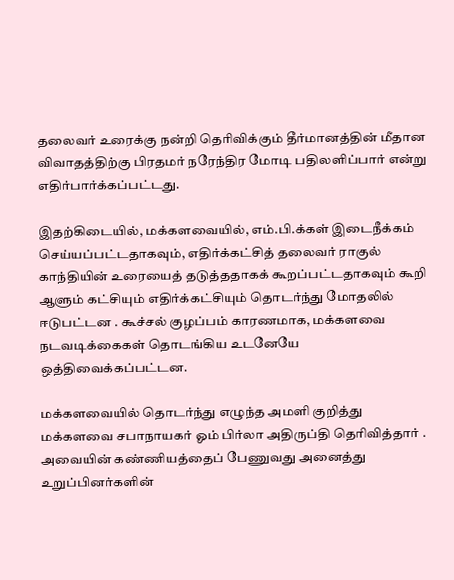தலைவர் உரைக்கு நன்றி தெரிவிக்கும் தீர்மானத்தின் மீதான விவாதத்திற்கு பிரதமர் நரேந்திர மோடி பதிலளிப்பார் என்று எதிர்பார்க்கப்பட்டது.

இதற்கிடையில், மக்களவையில், எம்.பி.க்கள் இடைநீக்கம் செய்யப்பட்டதாகவும், எதிர்க்கட்சித் தலைவர் ராகுல் காந்தியின் உரையைத் தடுத்ததாகக் கூறப்பட்டதாகவும் கூறி ஆளும் கட்சியும் எதிர்க்கட்சியும் தொடர்ந்து மோதலில் ஈடுபட்டன . கூச்சல் குழப்பம் காரணமாக, மக்களவை நடவடிக்கைகள் தொடங்கிய உடனேயே ஒத்திவைக்கப்பட்டன.

மக்களவையில் தொடர்ந்து எழுந்த அமளி குறித்து மக்களவை சபாநாயகர் ஓம் பிர்லா அதிருப்தி தெரிவித்தார் . அவையின் கண்ணியத்தைப் பேணுவது அனைத்து உறுப்பினர்களின்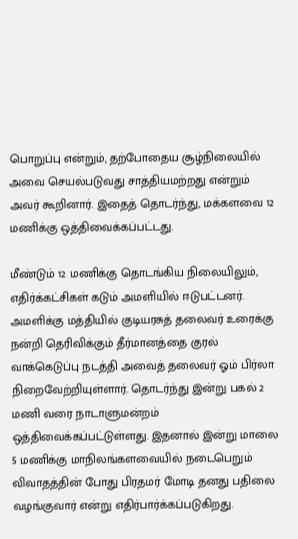பொறுப்பு என்றும், தற்போதைய சூழ்நிலையில் அவை செயல்படுவது சாத்தியமற்றது என்றும் அவர் கூறினார். இதைத் தொடர்ந்து, மக்களவை 12 மணிக்கு ஒத்திவைக்கப்பட்டது.

மீண்டும் 12 மணிக்கு தொடங்கிய நிலையிலும்,  எதிர்க்கட்சிகள் கடும் அமளியில் ஈடுபட்டனர். அமளிக்கு மத்தியில் குடியரசுத் தலைவர் உரைக்கு நன்றி தெரிவிக்கும் தீர்மானத்தை குரல் வாக்கெடுப்பு நடத்தி அவைத் தலைவர் ஓம் பிர்லா நிறைவேற்றியுள்ளார். தொடர்ந்து இன்று பகல் 2 மணி வரை நாடாளுமன்றம் ஒத்திவைக்கப்பட்டுள்ளது. இதனால் இன்று மாலை 5 மணிக்கு மாநிலங்களவையில் நடைபெறும் விவாதத்தின் போது பிரதமர் மோடி தனது பதிலை வழங்குவார் என்று எதிர்பார்க்கப்படுகிறது.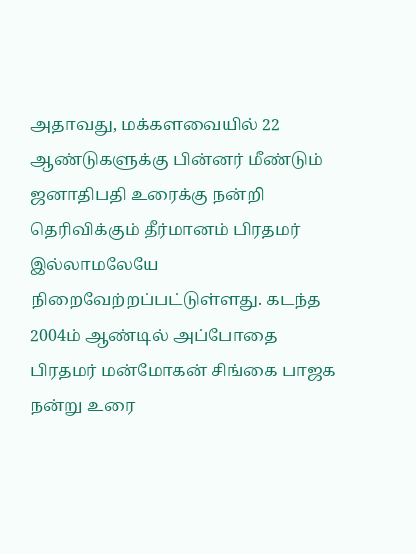அதாவது, மக்களவையில் 22 ஆண்டுகளுக்கு பின்னர் மீண்டும் ஜனாதிபதி உரைக்கு நன்றி தெரிவிக்கும் தீர்மானம் பிரதமர் இல்லாமலேயே நிறைவேற்றப்பட்டுள்ளது. கடந்த 2004ம் ஆண்டில் அப்போதை பிரதமர் மன்மோகன் சிங்கை பாஜக நன்று உரை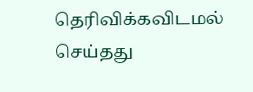தெரிவிக்கவிடமல் செய்தது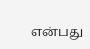என்பது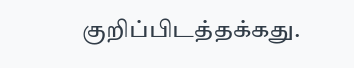குறிப்பிடத்தக்கது.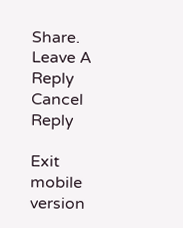Share.
Leave A Reply Cancel Reply

Exit mobile version